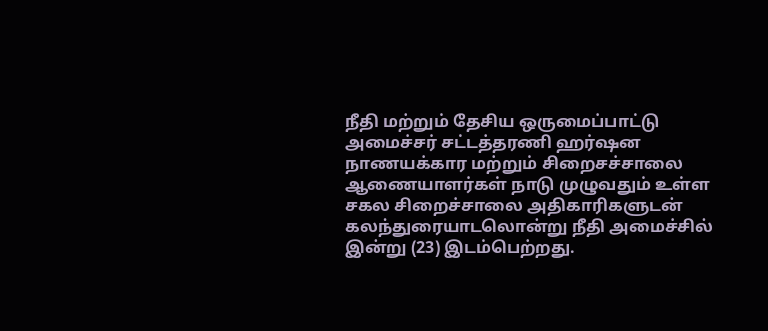நீதி மற்றும் தேசிய ஒருமைப்பாட்டு அமைச்சர் சட்டத்தரணி ஹர்ஷன நாணயக்கார மற்றும் சிறைசச்சாலை ஆணையாளர்கள் நாடு முழுவதும் உள்ள சகல சிறைச்சாலை அதிகாரிகளுடன் கலந்துரையாடலொன்று நீதி அமைச்சில் இன்று (23) இடம்பெற்றது.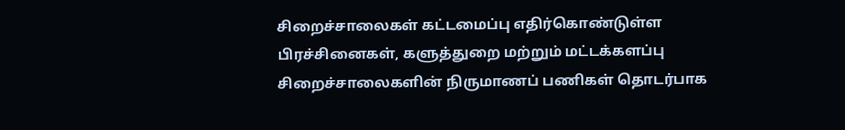சிறைச்சாலைகள் கட்டமைப்பு எதிர்கொண்டுள்ள பிரச்சினைகள், களுத்துறை மற்றும் மட்டக்களப்பு சிறைச்சாலைகளின் நிருமாணப் பணிகள் தொடர்பாக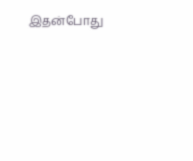இதன்போது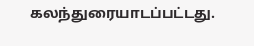கலந்துரையாடப்பட்டது.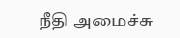நீதி அமைச்சு